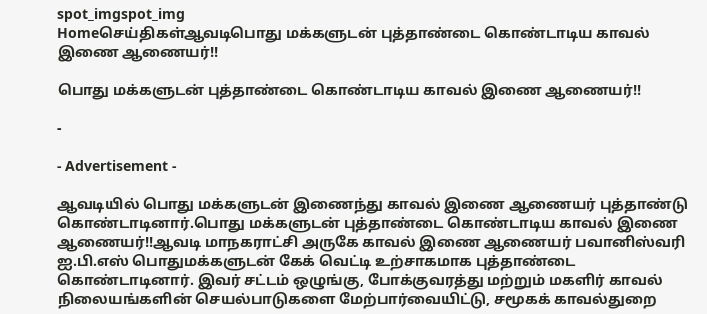spot_imgspot_img
Homeசெய்திகள்ஆவடிபொது மக்களுடன் புத்தாண்டை கொண்டாடிய காவல் இணை ஆணையர்!!

பொது மக்களுடன் புத்தாண்டை கொண்டாடிய காவல் இணை ஆணையர்!!

-

- Advertisement -

ஆவடியில் பொது மக்களுடன் இணைந்து காவல் இணை ஆணையர் புத்தாண்டு கொண்டாடினார்.பொது மக்களுடன் புத்தாண்டை கொண்டாடிய காவல் இணை ஆணையர்!!ஆவடி மாநகராட்சி அருகே காவல் இணை ஆணையர் பவானிஸ்வரி ஐ.பி.எஸ் பொதுமக்களுடன் கேக் வெட்டி உற்சாகமாக புத்தாண்டை கொண்டாடினார். இவர் சட்டம் ஒழுங்கு, போக்குவரத்து மற்றும் மகளிர் காவல் நிலையங்களின் செயல்பாடுகளை மேற்பார்வையிட்டு, சமூகக் காவல்துறை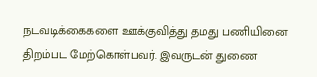நடவடிக்கைகளை ஊக்குவித்து தமது பணியினை திறம்பட மேற்கொள்பவர். இவருடன் துணை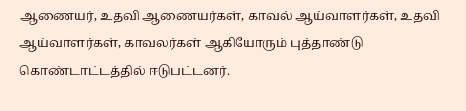ஆணையர், உதவி ஆணையர்கள், காவல் ஆய்வாளர்கள், உதவி ஆய்வாளர்கள், காவலர்கள் ஆகியோரும் புத்தாண்டு கொண்டாட்டத்தில் ஈடுபட்டனர்.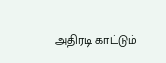அதிரடி காட்டும்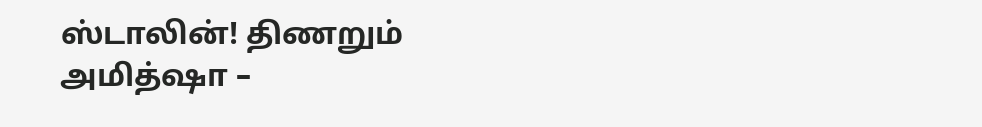ஸ்டாலின்! திணறும் அமித்ஷா –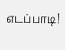எடப்பாடி!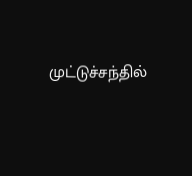முட்டுச்சந்தில்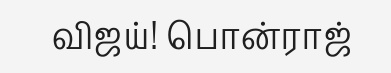விஜய்! பொன்ராஜ்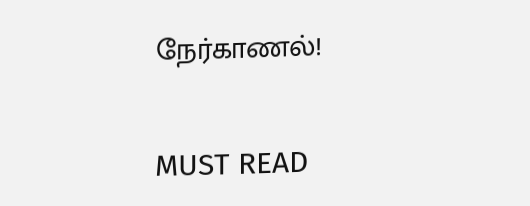நேர்காணல்!

MUST READ